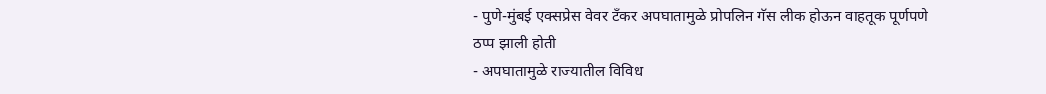- पुणे-मुंबई एक्सप्रेस वेवर टँकर अपघातामुळे प्रोपलिन गॅस लीक होऊन वाहतूक पूर्णपणे ठप्प झाली होती
- अपघातामुळे राज्यातील विविध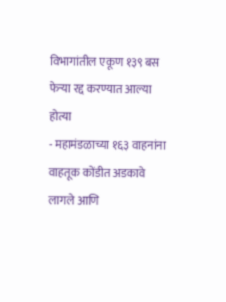विभागांतील एकूण १३९ बस फेऱ्या रद्द करण्यात आल्या होत्या
- महामंडळाच्या १६३ वाहनांना वाहतूक कोंडीत अडकावे लागले आणि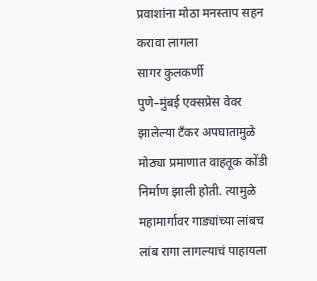प्रवाशांना मोठा मनस्ताप सहन करावा लागला
सागर कुलकर्णी
पुणे–मुंबई एक्सप्रेस वेवर झालेल्या टँकर अपघातामुळे मोठ्या प्रमाणात वाहतूक कोंडी निर्माण झाली होती. त्यामुळे महामार्गावर गाड्यांच्या लांबच लांब रागा लागल्याचं पाहायला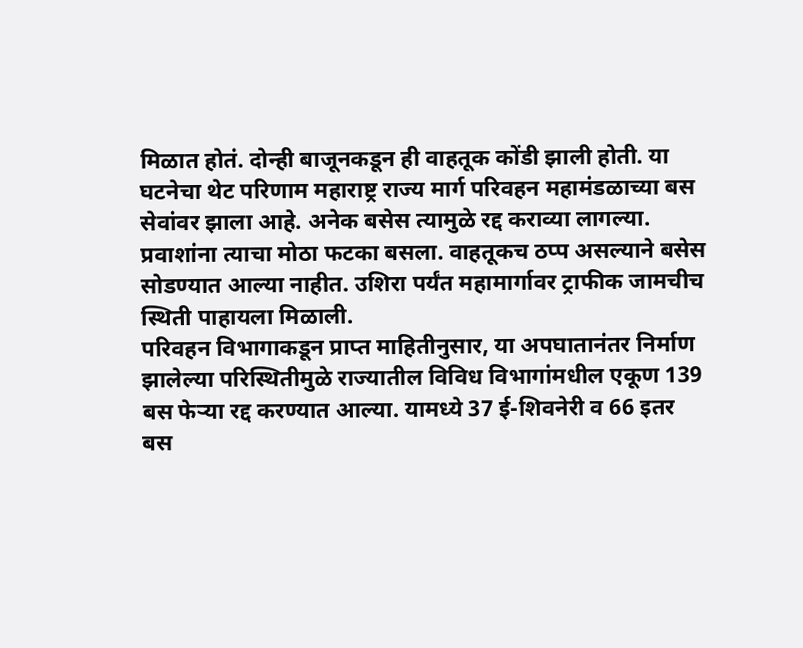मिळात होतं. दोन्ही बाजूनकडून ही वाहतूक कोंडी झाली होती. या घटनेचा थेट परिणाम महाराष्ट्र राज्य मार्ग परिवहन महामंडळाच्या बस सेवांवर झाला आहे. अनेक बसेस त्यामुळे रद्द कराव्या लागल्या. प्रवाशांना त्याचा मोठा फटका बसला. वाहतूकच ठप्प असल्याने बसेस सोडण्यात आल्या नाहीत. उशिरा पर्यंत महामार्गावर ट्राफीक जामचीच स्थिती पाहायला मिळाली.
परिवहन विभागाकडून प्राप्त माहितीनुसार, या अपघातानंतर निर्माण झालेल्या परिस्थितीमुळे राज्यातील विविध विभागांमधील एकूण 139 बस फेऱ्या रद्द करण्यात आल्या. यामध्ये 37 ई-शिवनेरी व 66 इतर बस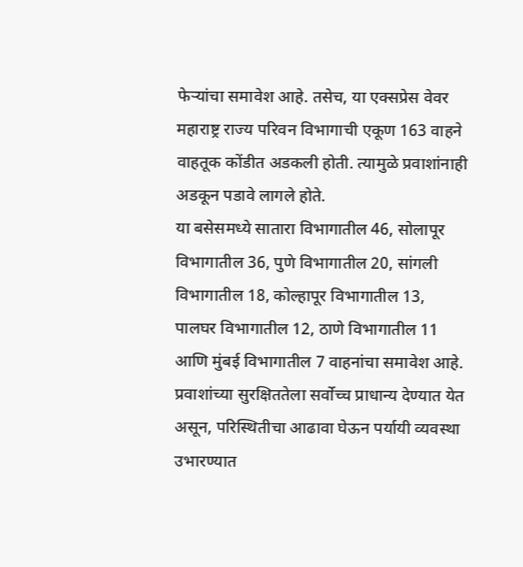फेऱ्यांचा समावेश आहे. तसेच, या एक्सप्रेस वेवर महाराष्ट्र राज्य परिवन विभागाची एकूण 163 वाहने वाहतूक कोंडीत अडकली होती. त्यामुळे प्रवाशांनाही अडकून पडावे लागले होते.
या बसेसमध्ये सातारा विभागातील 46, सोलापूर विभागातील 36, पुणे विभागातील 20, सांगली विभागातील 18, कोल्हापूर विभागातील 13, पालघर विभागातील 12, ठाणे विभागातील 11 आणि मुंबई विभागातील 7 वाहनांचा समावेश आहे. प्रवाशांच्या सुरक्षिततेला सर्वोच्च प्राधान्य देण्यात येत असून, परिस्थितीचा आढावा घेऊन पर्यायी व्यवस्था उभारण्यात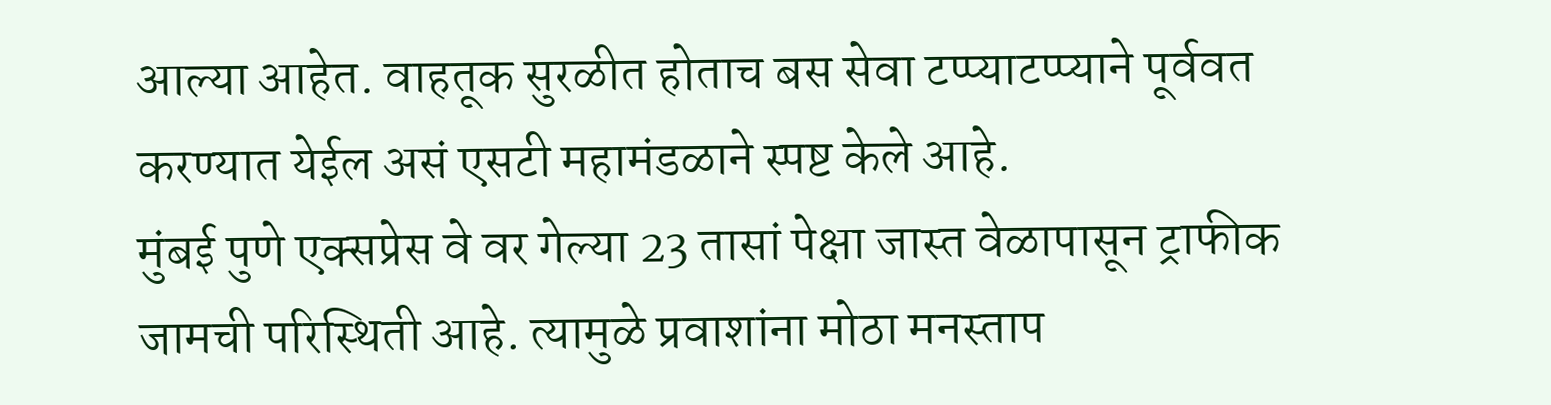आल्या आहेत. वाहतूक सुरळीत होताच बस सेवा टप्प्याटप्प्याने पूर्ववत करण्यात येईल असं एसटी महामंडळाने स्पष्ट केले आहे.
मुंबई पुणे एक्सप्रेस वे वर गेल्या 23 तासां पेक्षा जास्त वेळापासून ट्राफीक जामची परिस्थिती आहे. त्यामुळे प्रवाशांना मोठा मनस्ताप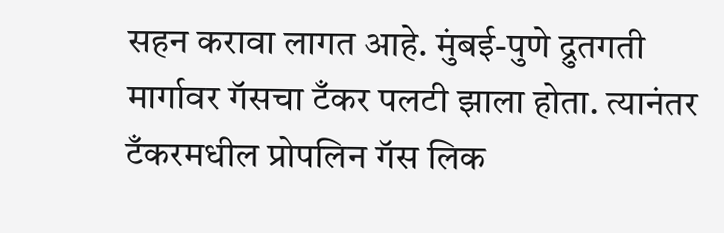सहन करावा लागत आहे. मुंबई-पुणे द्रुतगती मार्गावर गॅसचा टँकर पलटी झाला होता. त्यानंतर टँकरमधील प्रोपलिन गॅस लिक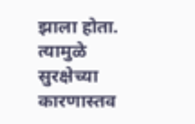झाला होता. त्यामुळे सुरक्षेच्या कारणास्तव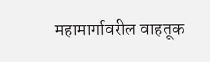महामार्गावरील वाहतूक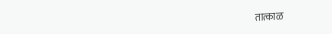तात्काळ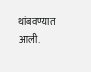थांबवण्यात आली.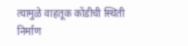त्यामुळे वाहतूक कोंडीची स्थिती निर्माण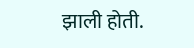झाली होती.